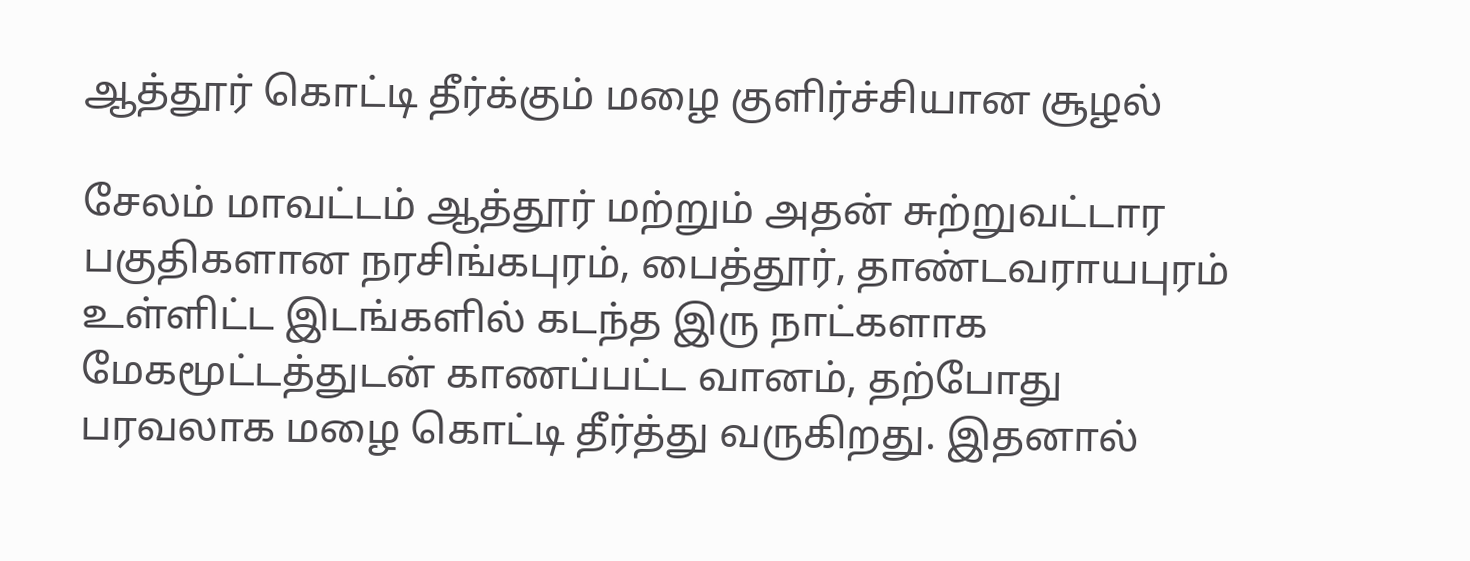ஆத்தூர் கொட்டி தீர்க்கும் மழை குளிர்ச்சியான சூழல்

சேலம் மாவட்டம் ஆத்தூர் மற்றும் அதன் சுற்றுவட்டார பகுதிகளான நரசிங்கபுரம், பைத்தூர், தாண்டவராயபுரம் உள்ளிட்ட இடங்களில் கடந்த இரு நாட்களாக மேகமூட்டத்துடன் காணப்பட்ட வானம், தற்போது பரவலாக மழை கொட்டி தீர்த்து வருகிறது. இதனால்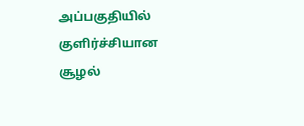அப்பகுதியில் குளிர்ச்சியான சூழல்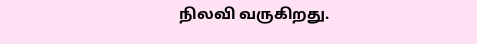நிலவி வருகிறது.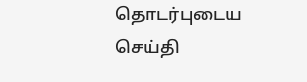தொடர்புடைய செய்தி